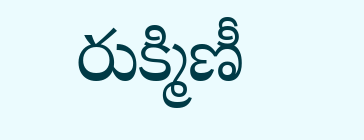రుక్మిణీ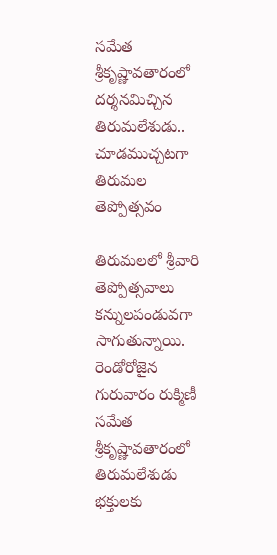సమేత శ్రీకృష్ణావతారంలో దర్శనమిచ్చిన తిరుమలేశుడు.. చూడముచ్చటగా తిరుమల తెప్పోత్సవం

తిరుమలలో శ్రీవారి తెప్పోత్సవాలు కన్నులపండువగా సాగుతున్నాయి. రెండోరోజైన గురువారం రుక్మిణీ సమేత శ్రీకృష్ణావతారంలో తిరుమలేశుడు భక్తులకు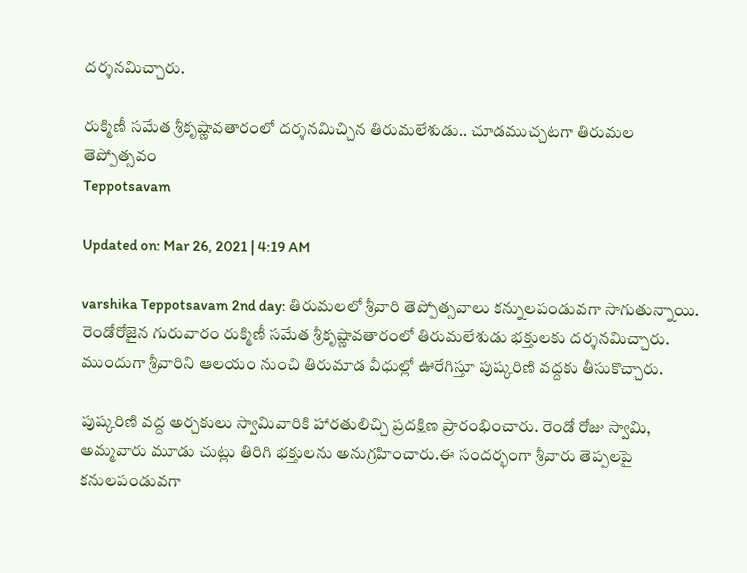దర్శనమిచ్చారు.

రుక్మిణీ సమేత శ్రీకృష్ణావతారంలో దర్శనమిచ్చిన తిరుమలేశుడు.. చూడముచ్చటగా తిరుమల తెప్పోత్సవం
Teppotsavam

Updated on: Mar 26, 2021 | 4:19 AM

varshika Teppotsavam 2nd day: తిరుమలలో శ్రీవారి తెప్పోత్సవాలు కన్నులపండువగా సాగుతున్నాయి. రెండోరోజైన గురువారం రుక్మిణీ సమేత శ్రీకృష్ణావతారంలో తిరుమలేశుడు భక్తులకు దర్శనమిచ్చారు.  ముందుగా శ్రీవారిని ఆలయం నుంచి తిరుమాడ వీధుల్లో ఊరేగిస్తూ పుష్కరిణి వద్దకు తీసుకొచ్చారు.

పుష్కరిణి వద్ద అర్చకులు స్వామివారికి హారతులిచ్చి ప్రదక్షిణ ప్రారంభించారు. రెండో రోజు స్వామి, అమ్మవారు మూడు చుట్లు తిరిగి భక్తులను అనుగ్రహించారు.ఈ సందర్భంగా శ్రీవారు తెప్పలపై కనులపండువగా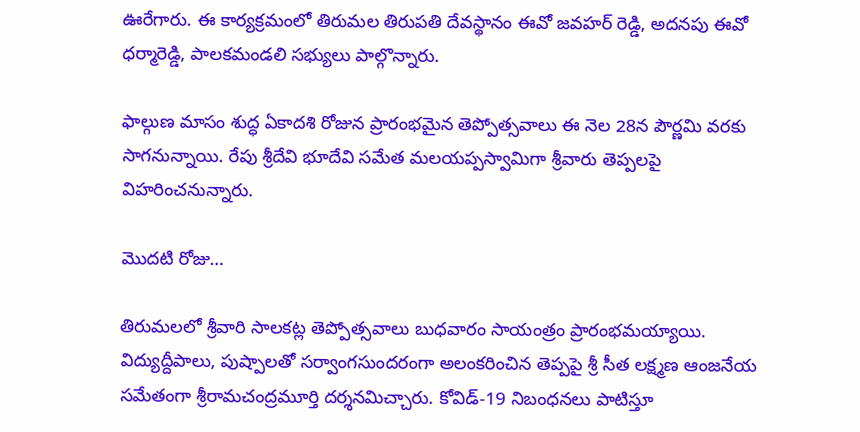ఊరేగారు. ఈ కార్యక్రమంలో తిరుమల తిరుపతి దేవస్థానం ఈవో జవహర్‌ రెడ్డి, అదనపు ఈవో ధర్మారెడ్డి, పాలకమండలి సభ్యులు పాల్గొన్నారు.

ఫాల్గుణ మాసం శుద్ధ ఏకాదశి రోజున ప్రారంభమైన తెప్పోత్సవాలు ఈ నెల 28న పౌర్ణమి వరకు సాగనున్నాయి. రేపు శ్రీదేవి భూదేవి సమేత మలయప్పస్వామిగా శ్రీవారు తెప్పలపై విహరించనున్నారు.

మొదటి రోజు…

తిరుమలలో శ్రీవారి సాలకట్ల తెప్పోత్సవాలు బుధ‌వారం సాయంత్రం ప్రారంభమయ్యాయి. విద్యుద్దీపాలు, పుష్పాలతో సర్వాంగసుందరంగా అలంకరించిన తెప్పపై శ్రీ సీత లక్ష్మణ ఆంజనేయ సమేతంగా శ్రీరామచంద్రమూర్తి దర్శనమిచ్చారు. కోవిడ్‌-19 నిబంధ‌న‌లు పాటిస్తూ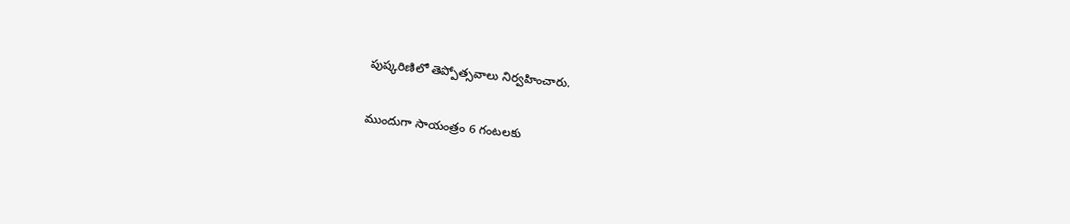పుష్క‌రిణిలో తెప్పోత్స‌వాలు నిర్వ‌హించారు.

ముందుగా సాయంత్రం 6 గంటలకు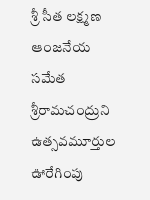శ్రీ సీత లక్ష్మణ ఆంజనేయ సమేత శ్రీరామచంద్రుని ఉత్సవమూర్తుల ఊరేగింపు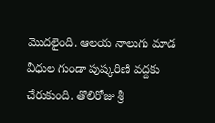మొదలైంది. ఆలయ నాలుగు మాడ వీధుల గుండా పుష్కరిణి వద్దకు చేరుకుంది. తొలిరోజు శ్రీ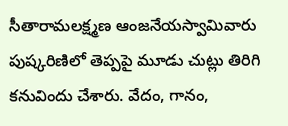సీతారామలక్ష్మణ ఆంజనేయస్వామివారు పుష్కరిణిలో తెప్పపై మూడు చుట్లు తిరిగి కనువిందు చేశారు. వేదం, గానం,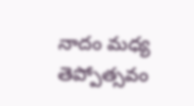నాదం మధ్య తెప్పోత్సవం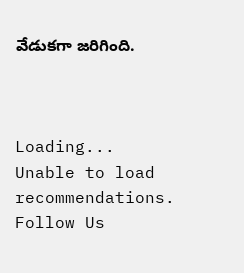వేడుకగా జరిగింది.



Loading...
Unable to load recommendations.
Follow Us